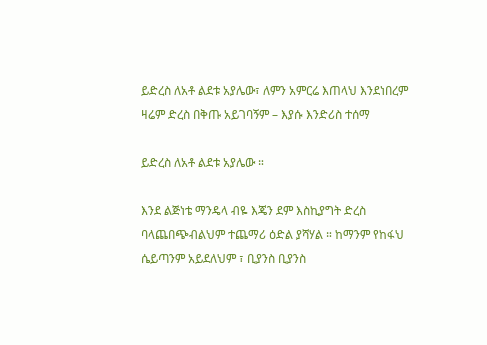ይድረስ ለአቶ ልደቱ አያሌው፣ ለምን አምርሬ እጠላህ እንደነበረም ዛሬም ድረስ በቅጡ አይገባኝም – እያሱ እንድሪስ ተሰማ

ይድረስ ለአቶ ልደቱ አያሌው ።

እንደ ልጅነቴ ማንዴላ ብዬ እጄን ደም እስኪያግት ድረስ ባላጨበጭብልህም ተጨማሪ ዕድል ያሻሃል ። ከማንም የከፋህ ሴይጣንም አይደለህም ፣ ቢያንስ ቢያንስ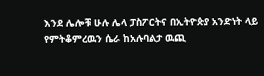እንደ ሌሎቹ ሁሉ ሌላ ፓስፖርትና በኢትዮጵያ አንድነት ላይ የምትቆምረዉን ሴራ ከአሉባልታ ዉጪ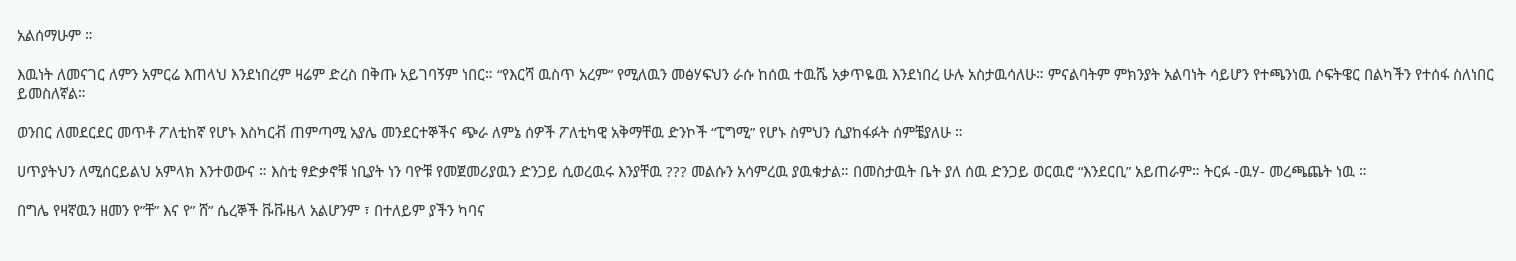አልሰማሁም ።

እዉነት ለመናገር ለምን አምርሬ እጠላህ እንደነበረም ዛሬም ድረስ በቅጡ አይገባኝም ነበር። “የእርሻ ዉስጥ አረም” የሚለዉን መፅሃፍህን ራሱ ከሰዉ ተዉሼ አቃጥዬዉ እንደነበረ ሁሉ አስታዉሳለሁ። ምናልባትም ምክንያት አልባነት ሳይሆን የተጫንነዉ ሶፍትዌር በልካችን የተሰፋ ስለነበር ይመስለኛል።

ወንበር ለመደርደር መጥቶ ፖለቲከኛ የሆኑ እስካርቭ ጠምጣሚ አያሌ መንደርተኞችና ጭራ ለምኔ ሰዎች ፖለቲካዊ አቅማቸዉ ድንኮች “ፒግሚ” የሆኑ ስምህን ሲያከፋፉት ሰምቼያለሁ ።

ሀጥያትህን ለሚሰርይልህ አምላክ እንተወውና ። እስቲ ፃድቃኖቹ ነቢያት ነን ባዮቹ የመጀመሪያዉን ድንጋይ ሲወረዉሩ እንያቸዉ ??? መልሱን አሳምረዉ ያዉቁታል። በመስታዉት ቤት ያለ ሰዉ ድንጋይ ወርዉሮ “እንደርቢ” አይጠራም። ትርፉ -ዉሃ- መረጫጨት ነዉ ።

በግሌ የዛኛዉን ዘመን የ”ቸ” እና የ” ሸ” ሴረኞች ቩቩዜላ አልሆንም ፣ በተለይም ያችን ካባና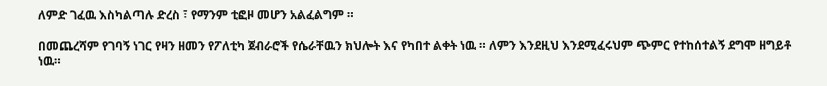ለምድ ገፈዉ እስካልጣሉ ድረስ ፣ የማንም ቲፎዞ መሆን አልፈልግም ።

በመጨረሻም የገባኝ ነገር የዛን ዘመን የፖለቲካ ጀብራሮች የሴራቸዉን ክህሎት እና የካበተ ልቀት ነዉ ። ለምን እንደዚህ እንደሚፈሩህም ጭምር የተከሰተልኝ ደግሞ ዘግይቶ ነዉ።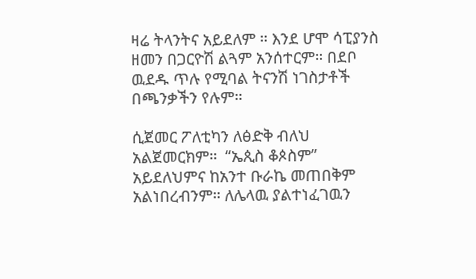ዛሬ ትላንትና አይደለም ። እንደ ሆሞ ሳፒያንስ ዘመን በጋርዮሽ ልጓም አንሰተርም። በደቦ ዉደዱ ጥሉ የሚባል ትናንሽ ነገስታቶች በጫንቃችን የሉም።

ሲጀመር ፖለቲካን ለፅድቅ ብለህ አልጀመርክም።  “ኤጲስ ቆጶስም” አይደለህምና ከአንተ ቡራኬ መጠበቅም አልነበረብንም። ለሌላዉ ያልተነፈገዉን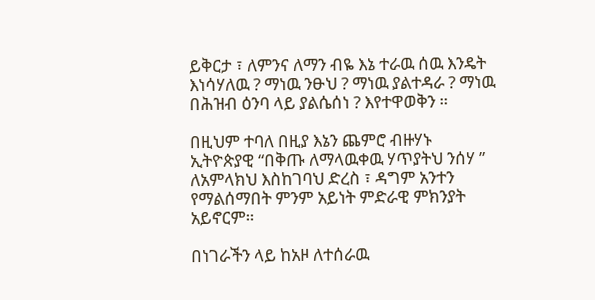ይቅርታ ፣ ለምንና ለማን ብዬ እኔ ተራዉ ሰዉ እንዴት እነሳሃለዉ ? ማነዉ ንፁህ ? ማነዉ ያልተዳራ ? ማነዉ በሕዝብ ዕንባ ላይ ያልሴሰነ ? እየተዋወቅን ።

በዚህም ተባለ በዚያ እኔን ጨምሮ ብዙሃኑ ኢትዮጵያዊ “በቅጡ ለማላዉቀዉ ሃጥያትህ ንሰሃ ” ለአምላክህ እስከገባህ ድረስ ፣ ዳግም አንተን የማልሰማበት ምንም አይነት ምድራዊ ምክንያት አይኖርም።

በነገራችን ላይ ከአዞ ለተሰራዉ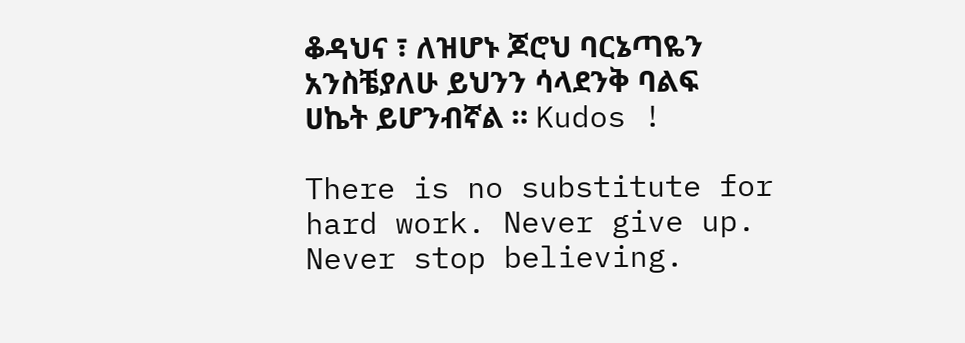ቆዳህና ፣ ለዝሆኑ ጆሮህ ባርኔጣዬን አንስቼያለሁ ይህንን ሳላደንቅ ባልፍ ሀኬት ይሆንብኛል ። Kudos !

There is no substitute for hard work. Never give up. Never stop believing.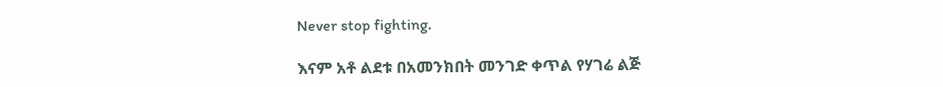Never stop fighting.

እናም አቶ ልደቱ በአመንክበት መንገድ ቀጥል የሃገሬ ልጅ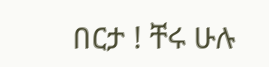በርታ ! ቸሩ ሁሉ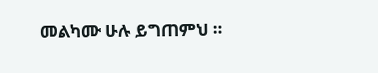መልካሙ ሁሉ ይግጠምህ ።